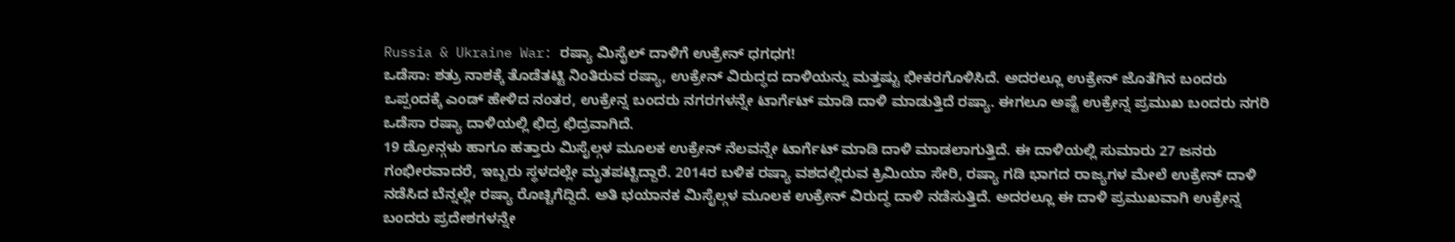Russia & Ukraine War: ರಷ್ಯಾ ಮಿಸೈಲ್ ದಾಳಿಗೆ ಉಕ್ರೇನ್ ಧಗಧಗ!
ಒಡೆಸಾ: ಶತ್ರು ನಾಶಕ್ಕೆ ತೊಡೆತಟ್ಟಿ ನಿಂತಿರುವ ರಷ್ಯಾ, ಉಕ್ರೇನ್ ವಿರುದ್ಧದ ದಾಳಿಯನ್ನು ಮತ್ತಷ್ಟು ಭೀಕರಗೊಳಿಸಿದೆ. ಅದರಲ್ಲೂ ಉಕ್ರೇನ್ ಜೊತೆಗಿನ ಬಂದರು ಒಪ್ಪಂದಕ್ಕೆ ಎಂಡ್ ಹೇಳಿದ ನಂತರ, ಉಕ್ರೇನ್ನ ಬಂದರು ನಗರಗಳನ್ನೇ ಟಾರ್ಗೆಟ್ ಮಾಡಿ ದಾಳಿ ಮಾಡುತ್ತಿದೆ ರಷ್ಯಾ. ಈಗಲೂ ಅಷ್ಟೆ ಉಕ್ರೇನ್ನ ಪ್ರಮುಖ ಬಂದರು ನಗರಿ ಒಡೆಸಾ ರಷ್ಯಾ ದಾಳಿಯಲ್ಲಿ ಛಿದ್ರ ಛಿದ್ರವಾಗಿದೆ.
19 ಡ್ರೋನ್ಗಳು ಹಾಗೂ ಹತ್ತಾರು ಮಿಸೈಲ್ಗಳ ಮೂಲಕ ಉಕ್ರೇನ್ ನೆಲವನ್ನೇ ಟಾರ್ಗೆಟ್ ಮಾಡಿ ದಾಳಿ ಮಾಡಲಾಗುತ್ತಿದೆ. ಈ ದಾಳಿಯಲ್ಲಿ ಸುಮಾರು 27 ಜನರು ಗಂಭೀರವಾದರೆ, ಇಬ್ಬರು ಸ್ಥಳದಲ್ಲೇ ಮೃತಪಟ್ಟಿದ್ದಾರೆ. 2014ರ ಬಳಿಕ ರಷ್ಯಾ ವಶದಲ್ಲಿರುವ ಕ್ರಿಮಿಯಾ ಸೇರಿ, ರಷ್ಯಾ ಗಡಿ ಭಾಗದ ರಾಜ್ಯಗಳ ಮೇಲೆ ಉಕ್ರೇನ್ ದಾಳಿ ನಡೆಸಿದ ಬೆನ್ನಲ್ಲೇ ರಷ್ಯಾ ರೊಚ್ಚಿಗೆದ್ದಿದೆ. ಅತಿ ಭಯಾನಕ ಮಿಸೈಲ್ಗಳ ಮೂಲಕ ಉಕ್ರೇನ್ ವಿರುದ್ಧ ದಾಳಿ ನಡೆಸುತ್ತಿದೆ. ಅದರಲ್ಲೂ ಈ ದಾಳಿ ಪ್ರಮುಖವಾಗಿ ಉಕ್ರೇನ್ನ ಬಂದರು ಪ್ರದೇಶಗಳನ್ನೇ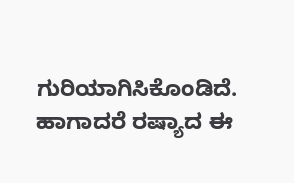ಗುರಿಯಾಗಿಸಿಕೊಂಡಿದೆ. ಹಾಗಾದರೆ ರಷ್ಯಾದ ಈ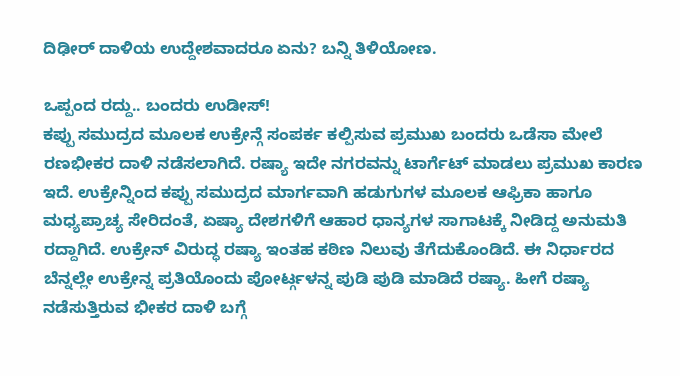ದಿಢೀರ್ ದಾಳಿಯ ಉದ್ದೇಶವಾದರೂ ಏನು? ಬನ್ನಿ ತಿಳಿಯೋಣ.

ಒಪ್ಪಂದ ರದ್ದು.. ಬಂದರು ಉಡೀಸ್!
ಕಪ್ಪು ಸಮುದ್ರದ ಮೂಲಕ ಉಕ್ರೇನ್ಗೆ ಸಂಪರ್ಕ ಕಲ್ಪಿಸುವ ಪ್ರಮುಖ ಬಂದರು ಒಡೆಸಾ ಮೇಲೆ ರಣಭೀಕರ ದಾಳಿ ನಡೆಸಲಾಗಿದೆ. ರಷ್ಯಾ ಇದೇ ನಗರವನ್ನು ಟಾರ್ಗೆಟ್ ಮಾಡಲು ಪ್ರಮುಖ ಕಾರಣ ಇದೆ. ಉಕ್ರೇನ್ನಿಂದ ಕಪ್ಪು ಸಮುದ್ರದ ಮಾರ್ಗವಾಗಿ ಹಡುಗುಗಳ ಮೂಲಕ ಆಫ್ರಿಕಾ ಹಾಗೂ ಮಧ್ಯಪ್ರಾಚ್ಯ ಸೇರಿದಂತೆ, ಏಷ್ಯಾ ದೇಶಗಳಿಗೆ ಆಹಾರ ಧಾನ್ಯಗಳ ಸಾಗಾಟಕ್ಕೆ ನೀಡಿದ್ದ ಅನುಮತಿ ರದ್ದಾಗಿದೆ. ಉಕ್ರೇನ್ ವಿರುದ್ಧ ರಷ್ಯಾ ಇಂತಹ ಕಠಿಣ ನಿಲುವು ತೆಗೆದುಕೊಂಡಿದೆ. ಈ ನಿರ್ಧಾರದ ಬೆನ್ನಲ್ಲೇ ಉಕ್ರೇನ್ನ ಪ್ರತಿಯೊಂದು ಪೋರ್ಟ್ಗಳನ್ನ ಪುಡಿ ಪುಡಿ ಮಾಡಿದೆ ರಷ್ಯಾ. ಹೀಗೆ ರಷ್ಯಾ ನಡೆಸುತ್ತಿರುವ ಭೀಕರ ದಾಳಿ ಬಗ್ಗೆ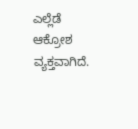ಎಲ್ಲೆಡೆ ಆಕ್ರೋಶ ವ್ಯಕ್ತವಾಗಿದೆ.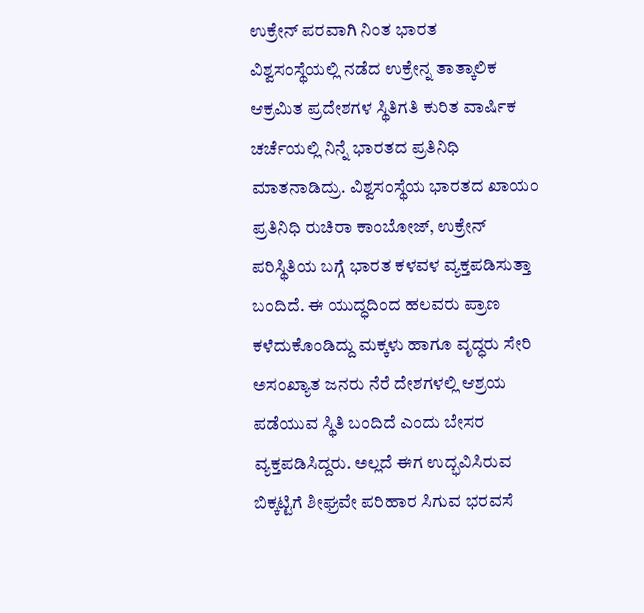ಉಕ್ರೇನ್ ಪರವಾಗಿ ನಿಂತ ಭಾರತ
ವಿಶ್ವಸಂಸ್ಥೆಯಲ್ಲಿ ನಡೆದ ಉಕ್ರೇನ್ನ ತಾತ್ಕಾಲಿಕ ಆಕ್ರಮಿತ ಪ್ರದೇಶಗಳ ಸ್ಥಿತಿಗತಿ ಕುರಿತ ವಾರ್ಷಿಕ ಚರ್ಚೆಯಲ್ಲಿ ನಿನ್ನೆ ಭಾರತದ ಪ್ರತಿನಿಧಿ ಮಾತನಾಡಿದ್ರು. ವಿಶ್ವಸಂಸ್ಥೆಯ ಭಾರತದ ಖಾಯಂ ಪ್ರತಿನಿಧಿ ರುಚಿರಾ ಕಾಂಬೋಜ್, ಉಕ್ರೇನ್ ಪರಿಸ್ಥಿತಿಯ ಬಗ್ಗೆ ಭಾರತ ಕಳವಳ ವ್ಯಕ್ತಪಡಿಸುತ್ತಾ ಬಂದಿದೆ. ಈ ಯುದ್ಧದಿಂದ ಹಲವರು ಪ್ರಾಣ ಕಳೆದುಕೊಂಡಿದ್ದು ಮಕ್ಕಳು ಹಾಗೂ ವೃದ್ಧರು ಸೇರಿ ಅಸಂಖ್ಯಾತ ಜನರು ನೆರೆ ದೇಶಗಳಲ್ಲಿ ಆಶ್ರಯ ಪಡೆಯುವ ಸ್ಥಿತಿ ಬಂದಿದೆ ಎಂದು ಬೇಸರ ವ್ಯಕ್ತಪಡಿಸಿದ್ದರು. ಅಲ್ಲದೆ ಈಗ ಉದ್ಭವಿಸಿರುವ ಬಿಕ್ಕಟ್ಟಿಗೆ ಶೀಘ್ರವೇ ಪರಿಹಾರ ಸಿಗುವ ಭರವಸೆ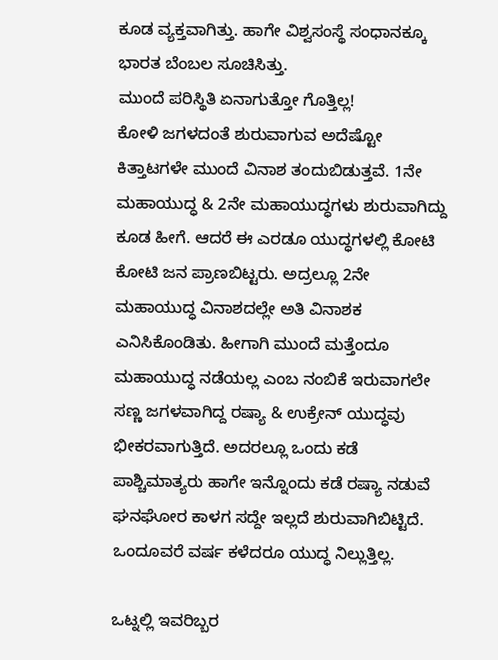ಕೂಡ ವ್ಯಕ್ತವಾಗಿತ್ತು. ಹಾಗೇ ವಿಶ್ವಸಂಸ್ಥೆ ಸಂಧಾನಕ್ಕೂ ಭಾರತ ಬೆಂಬಲ ಸೂಚಿಸಿತ್ತು.
ಮುಂದೆ ಪರಿಸ್ಥಿತಿ ಏನಾಗುತ್ತೋ ಗೊತ್ತಿಲ್ಲ!
ಕೋಳಿ ಜಗಳದಂತೆ ಶುರುವಾಗುವ ಅದೆಷ್ಟೋ ಕಿತ್ತಾಟಗಳೇ ಮುಂದೆ ವಿನಾಶ ತಂದುಬಿಡುತ್ತವೆ. 1ನೇ ಮಹಾಯುದ್ಧ & 2ನೇ ಮಹಾಯುದ್ಧಗಳು ಶುರುವಾಗಿದ್ದು ಕೂಡ ಹೀಗೆ. ಆದರೆ ಈ ಎರಡೂ ಯುದ್ಧಗಳಲ್ಲಿ ಕೋಟಿ ಕೋಟಿ ಜನ ಪ್ರಾಣಬಿಟ್ಟರು. ಅದ್ರಲ್ಲೂ 2ನೇ ಮಹಾಯುದ್ಧ ವಿನಾಶದಲ್ಲೇ ಅತಿ ವಿನಾಶಕ ಎನಿಸಿಕೊಂಡಿತು. ಹೀಗಾಗಿ ಮುಂದೆ ಮತ್ತೆಂದೂ ಮಹಾಯುದ್ಧ ನಡೆಯಲ್ಲ ಎಂಬ ನಂಬಿಕೆ ಇರುವಾಗಲೇ ಸಣ್ಣ ಜಗಳವಾಗಿದ್ದ ರಷ್ಯಾ & ಉಕ್ರೇನ್ ಯುದ್ಧವು ಭೀಕರವಾಗುತ್ತಿದೆ. ಅದರಲ್ಲೂ ಒಂದು ಕಡೆ ಪಾಶ್ಚಿಮಾತ್ಯರು ಹಾಗೇ ಇನ್ನೊಂದು ಕಡೆ ರಷ್ಯಾ ನಡುವೆ ಘನಘೋರ ಕಾಳಗ ಸದ್ದೇ ಇಲ್ಲದೆ ಶುರುವಾಗಿಬಿಟ್ಟಿದೆ. ಒಂದೂವರೆ ವರ್ಷ ಕಳೆದರೂ ಯುದ್ಧ ನಿಲ್ಲುತ್ತಿಲ್ಲ.

ಒಟ್ನಲ್ಲಿ ಇವರಿಬ್ಬರ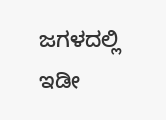ಜಗಳದಲ್ಲಿ ಇಡೀ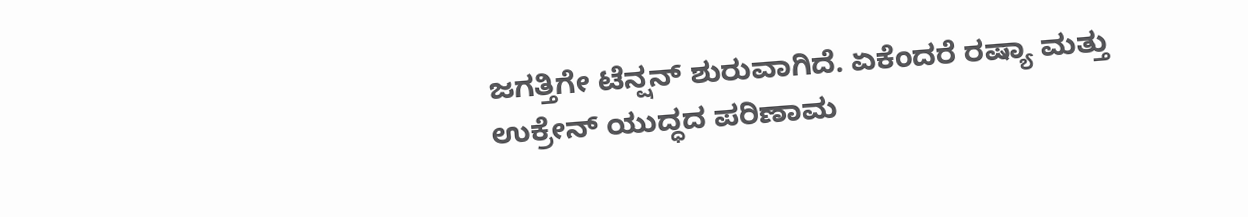ಜಗತ್ತಿಗೇ ಟೆನ್ಷನ್ ಶುರುವಾಗಿದೆ. ಏಕೆಂದರೆ ರಷ್ಯಾ ಮತ್ತು ಉಕ್ರೇನ್ ಯುದ್ಧದ ಪರಿಣಾಮ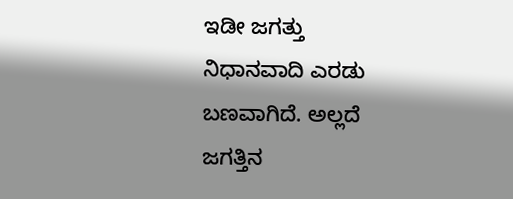ಇಡೀ ಜಗತ್ತು ನಿಧಾನವಾದಿ ಎರಡು ಬಣವಾಗಿದೆ. ಅಲ್ಲದೆ ಜಗತ್ತಿನ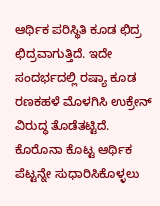ಆರ್ಥಿಕ ಪರಿಸ್ಥಿತಿ ಕೂಡ ಛಿದ್ರ ಛಿದ್ರವಾಗುತ್ತಿದೆ. ಇದೇ ಸಂದರ್ಭದಲ್ಲಿ ರಷ್ಯಾ ಕೂಡ ರಣಕಹಳೆ ಮೊಳಗಿಸಿ ಉಕ್ರೇನ್ ವಿರುದ್ಧ ತೊಡೆತಟ್ಟಿದೆ. ಕೊರೊನಾ ಕೊಟ್ಟ ಆರ್ಥಿಕ ಪೆಟ್ಟನ್ನೇ ಸುಧಾರಿಸಿಕೊಳ್ಳಲು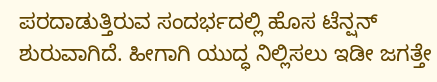ಪರದಾಡುತ್ತಿರುವ ಸಂದರ್ಭದಲ್ಲಿ ಹೊಸ ಟೆನ್ಷನ್ ಶುರುವಾಗಿದೆ. ಹೀಗಾಗಿ ಯುದ್ಧ ನಿಲ್ಲಿಸಲು ಇಡೀ ಜಗತ್ತೇ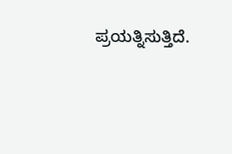ಪ್ರಯತ್ನಿಸುತ್ತಿದೆ.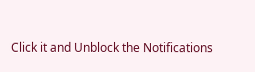Click it and Unblock the Notifications